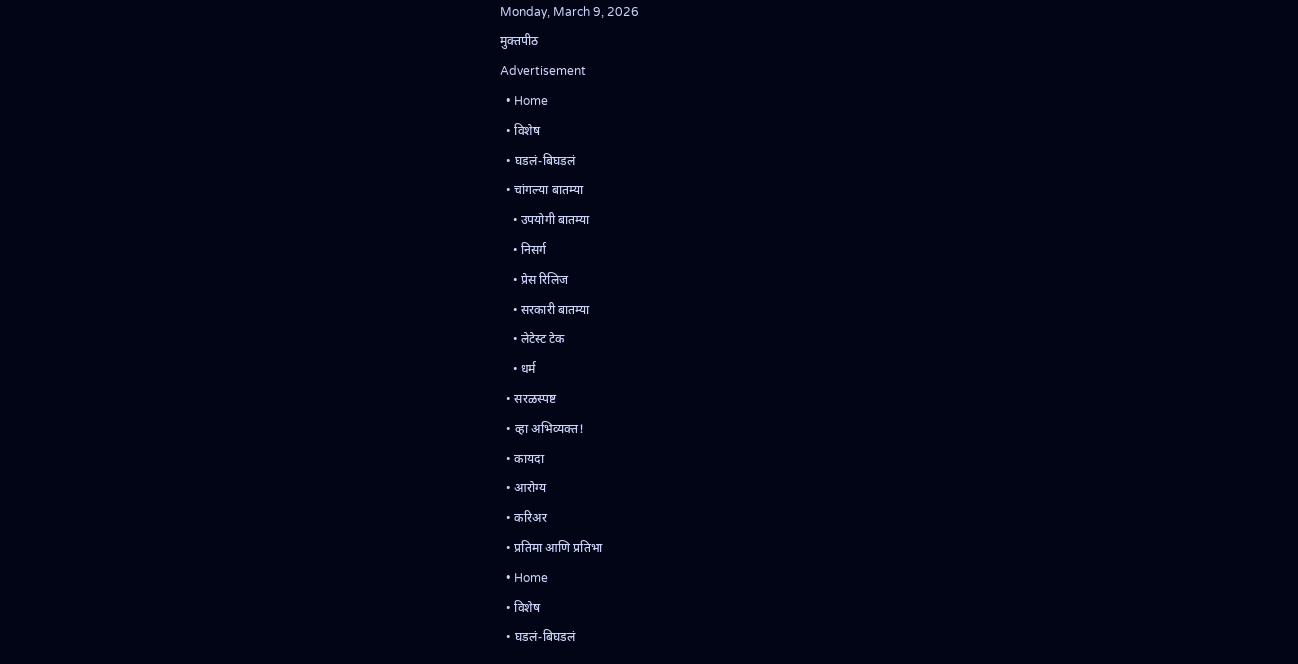Monday, March 9, 2026
मुक्तपीठ
Advertisement
  • Home
  • विशेष
  • घडलं-बिघडलं
  • चांगल्या बातम्या
    • उपयोगी बातम्या
    • निसर्ग
    • प्रेस रिलिज
    • सरकारी बातम्या
    • लेटेस्ट टेक
    • धर्म
  • सरळस्पष्ट
  • व्हा अभिव्यक्त!
  • कायदा
  • आरोग्य
  • करिअर
  • प्रतिमा आणि प्रतिभा
  • Home
  • विशेष
  • घडलं-बिघडलं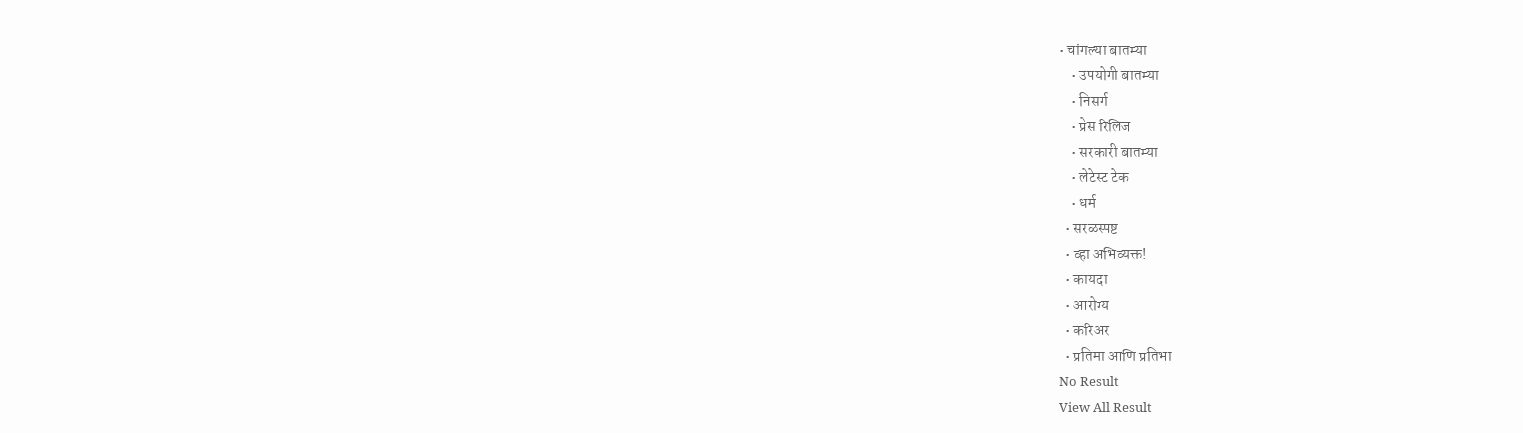• चांगल्या बातम्या
    • उपयोगी बातम्या
    • निसर्ग
    • प्रेस रिलिज
    • सरकारी बातम्या
    • लेटेस्ट टेक
    • धर्म
  • सरळस्पष्ट
  • व्हा अभिव्यक्त!
  • कायदा
  • आरोग्य
  • करिअर
  • प्रतिमा आणि प्रतिभा
No Result
View All Result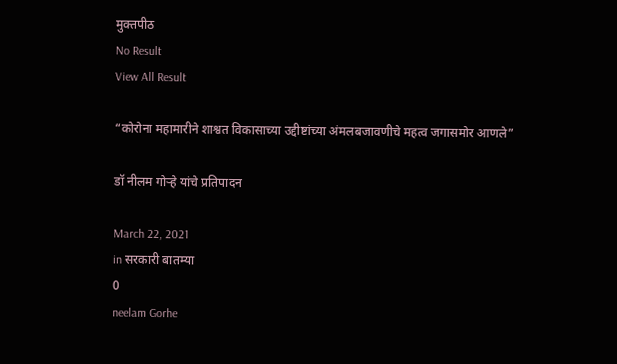मुक्तपीठ
No Result
View All Result

“कोरोना महामारीने शाश्वत विकासाच्या उद्दीष्टांच्या अंमलबजावणीचे महत्व जगासमोर आणले”

डॉ नीलम गोऱ्हे यांचे प्रतिपादन

March 22, 2021
in सरकारी बातम्या
0
neelam Gorhe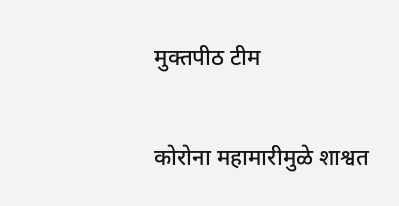मुक्तपीठ टीम

कोरोना महामारीमुळे शाश्वत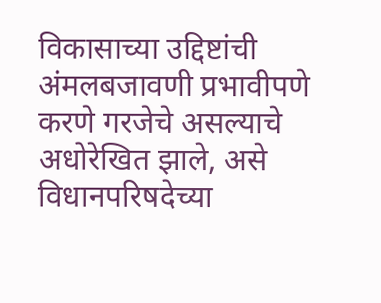विकासाच्या उद्दिष्टांची अंमलबजावणी प्रभावीपणे करणे गरजेचे असल्याचे अधोरेखित झाले, असे विधानपरिषदेच्या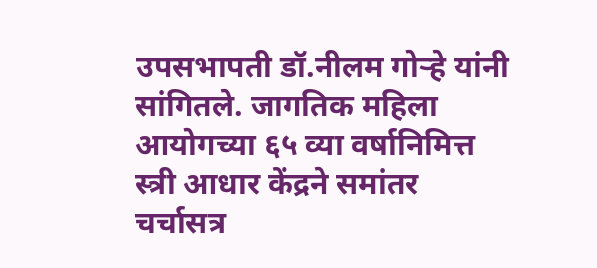उपसभापती डॉ.नीलम गोऱ्हे यांनी सांगितले. जागतिक महिला आयोगच्या ६५ व्या वर्षानिमित्त स्त्री आधार केंद्रने समांतर चर्चासत्र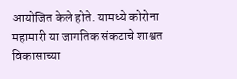आयोजित केले होते. यामध्ये कोरोना महामारी या जागतिक संकटाचे शाश्वत विकासाच्या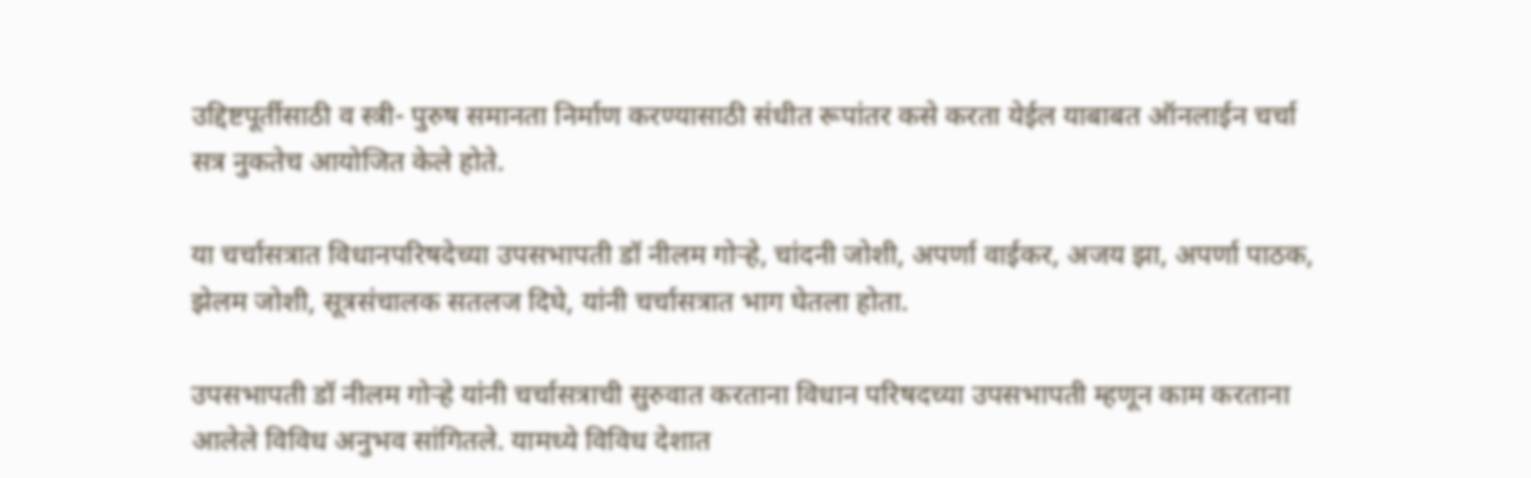उद्दिष्टपूर्तीसाठी व स्त्री- पुरुष समानता निर्माण करण्यासाठी संधीत रूपांतर कसे करता येईल याबाबत ऑनलाईन चर्चा सत्र नुकतेच आयोजित केले होते.

या चर्चासत्रात विधानपरिषदेच्या उपसभापती डॉ नीलम गोऱ्हे, चांदनी जोशी, अपर्णा वाईकर, अजय झा, अपर्णा पाठक, झेलम जोशी, सूत्रसंचालक सतलज दिघे, यांनी चर्चासत्रात भाग घेतला होता.

उपसभापती डॉ नीलम गोऱ्हे यांनी चर्चासत्राची सुरुवात करताना विधान परिषदच्या उपसभापती म्हणून काम करताना आलेले विविध अनुभव सांगितले. यामध्ये विविध देशात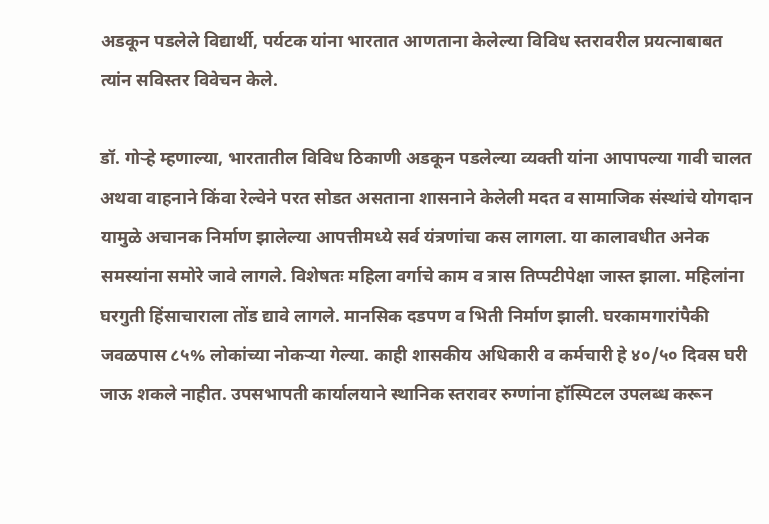अडकून पडलेले विद्यार्थी, पर्यटक यांना भारतात आणताना केलेल्या विविध स्तरावरील प्रयत्नाबाबत त्यांन सविस्तर विवेचन केले.

डॉ. गोऱ्हे म्हणाल्या, भारतातील विविध ठिकाणी अडकून पडलेल्या व्यक्ती यांना आपापल्या गावी चालत अथवा वाहनाने किंवा रेल्वेने परत सोडत असताना शासनाने केलेली मदत व सामाजिक संस्थांचे योगदान यामुळे अचानक निर्माण झालेल्या आपत्तीमध्ये सर्व यंत्रणांचा कस लागला. या कालावधीत अनेक समस्यांना समोरे जावे लागले. विशेषतः महिला वर्गाचे काम व त्रास तिप्पटीपेक्षा जास्त झाला. महिलांना घरगुती हिंसाचाराला तोंड द्यावे लागले. मानसिक दडपण व भिती निर्माण झाली. घरकामगारांपैकी जवळपास ८५% लोकांच्या नोकऱ्या गेल्या. काही शासकीय अधिकारी व कर्मचारी हे ४०/५० दिवस घरी जाऊ शकले नाहीत. उपसभापती कार्यालयाने स्थानिक स्तरावर रुग्णांना हॉस्पिटल उपलब्ध करून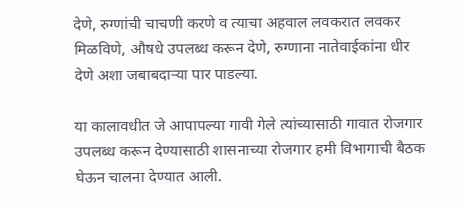देणे, रुग्णांची चाचणी करणे व त्याचा अहवाल लवकरात लवकर मिळविणे, औषधे उपलब्ध करून देणे, रुग्णाना नातेवाईकांना धीर देणे अशा जबाबदाऱ्या पार पाडल्या.

या कालावधीत जे आपापल्या गावी गेले त्यांच्यासाठी गावात रोजगार उपलब्ध करून देण्यासाठी शासनाच्या रोजगार हमी विभागाची बैठक घेऊन चालना देण्यात आली.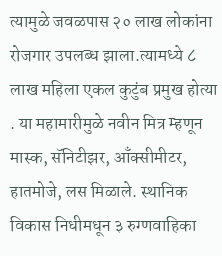त्यामुळे जवळपास २० लाख लोकांना रोजगार उपलब्ध झाला.त्यामध्ये ८ लाख महिला एकल कुटुंब प्रमुख होत्या . या महामारीमुळे नवीन मित्र म्हणून मास्क, सॅनिटीझर, आँक्सीमीटर, हातमोजे, लस मिळाले. स्थानिक विकास निधीमधून ३ रुग्णवाहिका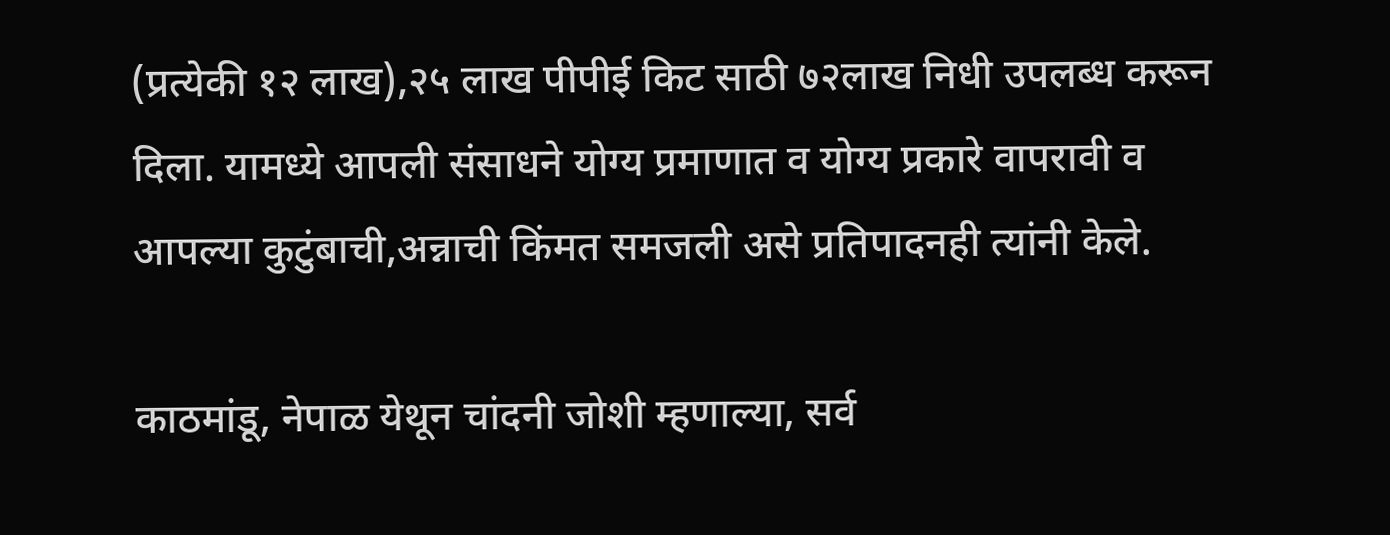(प्रत्येकी १२ लाख),२५ लाख पीपीई किट साठी ७२लाख निधी उपलब्ध करून दिला. यामध्ये आपली संसाधने योग्य प्रमाणात व योग्य प्रकारे वापरावी व आपल्या कुटुंबाची,अन्नाची किंमत समजली असे प्रतिपादनही त्यांनी केले.

काठमांडू, नेपाळ येथून चांदनी जोशी म्हणाल्या, सर्व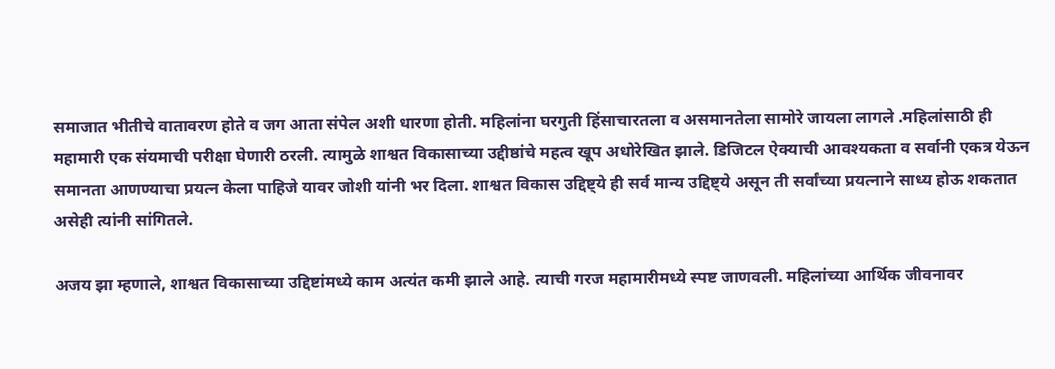समाजात भीतीचे वातावरण होते व जग आता संपेल अशी धारणा होती. महिलांना घरगुती हिंसाचारतला व असमानतेला सामोरे जायला लागले .महिलांसाठी ही महामारी एक संयमाची परीक्षा घेणारी ठरली. त्यामुळे शाश्वत विकासाच्या उद्दीष्ठांचे महत्व खूप अधोरेखित झाले. डिजिटल ऐक्याची आवश्यकता व सर्वानी एकत्र येऊन समानता आणण्याचा प्रयत्न केला पाहिजे यावर जोशी यांनी भर दिला. शाश्वत विकास उद्दिष्ट्ये ही सर्व मान्य उद्दिष्ट्ये असून ती सर्वांच्या प्रयत्नाने साध्य होऊ शकतात असेही त्यांनी सांगितले.

अजय झा म्हणाले, शाश्वत विकासाच्या उद्दिष्टांमध्ये काम अत्यंत कमी झाले आहे. त्याची गरज महामारीमध्ये स्पष्ट जाणवली. महिलांच्या आर्थिक जीवनावर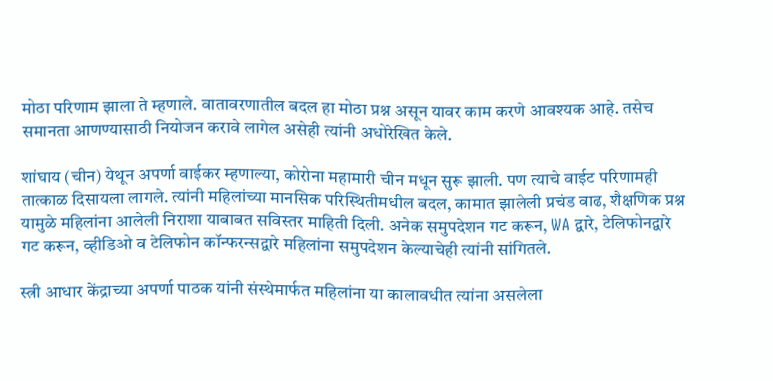मोठा परिणाम झाला ते म्हणाले. वातावरणातील बदल हा मोठा प्रश्न असून यावर काम करणे आवश्यक आहे. तसेच समानता आणण्यासाठी नियोजन करावे लागेल असेही त्यांनी अधोरेखित केले.

शांघाय (चीन) येथून अपर्णा वाईकर म्हणाल्या, कोरोना महामारी चीन मधून सुरू झाली. पण त्याचे वाईट परिणामही तात्काळ दिसायला लागले. त्यांनी महिलांच्या मानसिक परिस्थितीमधील बदल, कामात झालेली प्रचंड वाढ, शैक्षणिक प्रश्न यामुळे महिलांना आलेली निराशा याबाबत सविस्तर माहिती दिली. अनेक समुपदेशन गट करून, WA द्वारे, टेलिफोनद्वारे गट करून, व्हीडिओ व टेलिफोन कॉन्फरन्सद्वारे महिलांना समुपदेशन केल्याचेही त्यांनी सांगितले.

स्त्री आधार केंद्राच्या अपर्णा पाठक यांनी संस्थेमार्फत महिलांना या कालावधीत त्यांना असलेला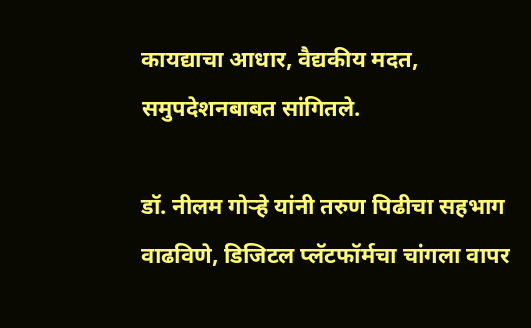कायद्याचा आधार, वैद्यकीय मदत, समुपदेशनबाबत सांगितले.

डॉ. नीलम गोऱ्हे यांनी तरुण पिढीचा सहभाग वाढविणे, डिजिटल प्लॅटफॉर्मचा चांगला वापर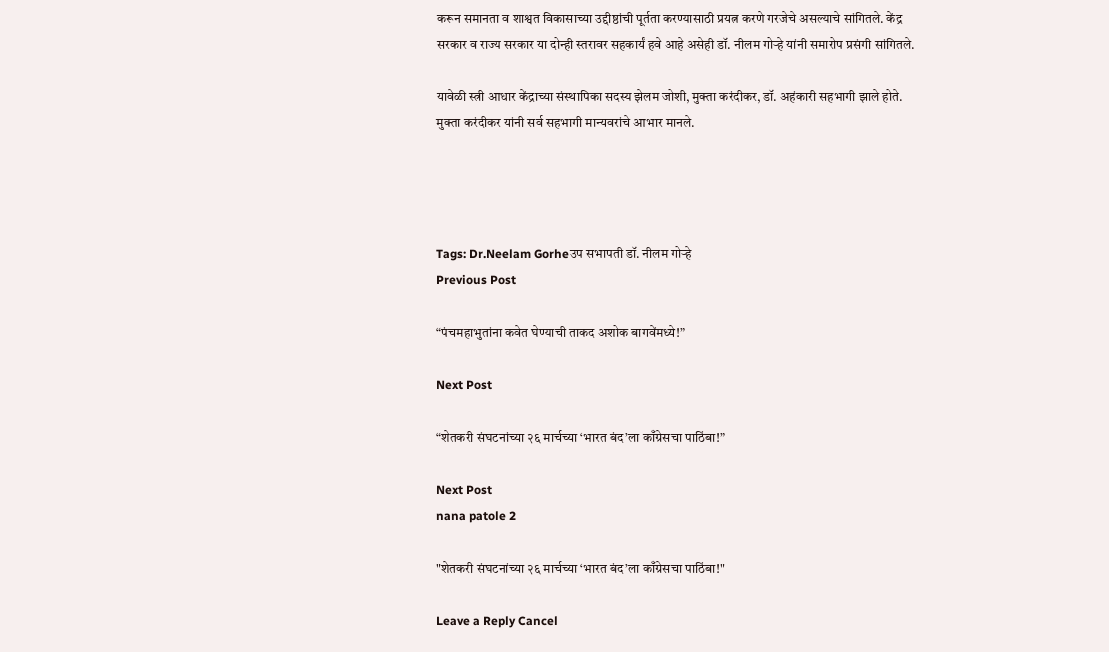करून समानता व शाश्वत विकासाच्या उद्दीष्ठांची पूर्तता करण्यासाठी प्रयत्न करणे गरजेचे असल्याचे सांगितले. केंद्र सरकार व राज्य सरकार या दोन्ही स्तरावर सहकार्यं हवे आहे असेही डॉ. नीलम गोऱ्हे यांनी समारोप प्रसंगी सांगितले.

यावेळी स्त्री आधार केंद्राच्या संस्थापिका सदस्य झेलम जोशी, मुक्ता करंदीकर, डॉ. अहंकारी सहभागी झाले होते. मुक्ता करंदीकर यांनी सर्व सहभागी मान्यवरांचे आभार मानले.




Tags: Dr.Neelam Gorheउप सभापती डॉ. नीलम गोऱ्हे
Previous Post

“पंचमहाभुतांना कवेत घेण्याची ताकद अशोक बागवेंमध्ये!”

Next Post

“शेतकरी संघटनांच्या २६ मार्चच्या ‘भारत बंद’ला काँग्रेसचा पाठिंबा!”

Next Post
nana patole 2

"शेतकरी संघटनांच्या २६ मार्चच्या ‘भारत बंद’ला काँग्रेसचा पाठिंबा!"

Leave a Reply Cancel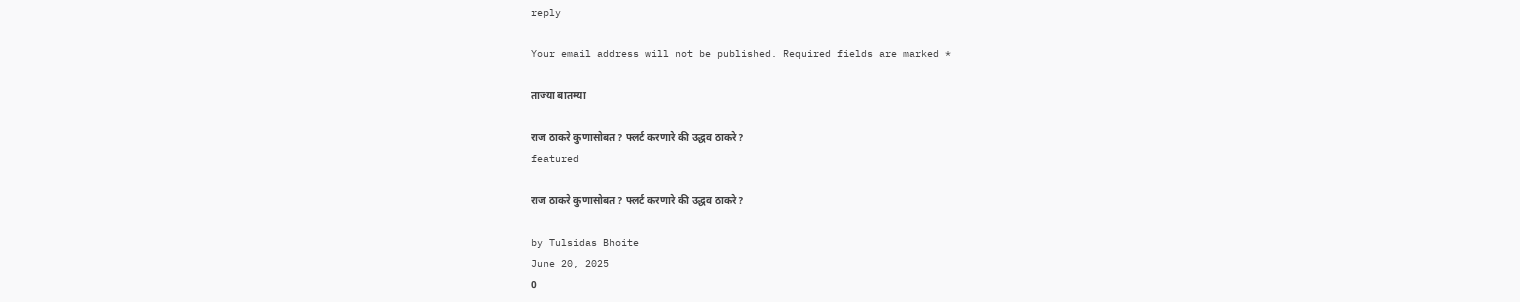reply

Your email address will not be published. Required fields are marked *

ताज्या बातम्या

राज ठाकरे कुणासोबत? फ्लर्ट करणारे की उद्धव ठाकरे?
featured

राज ठाकरे कुणासोबत? फ्लर्ट करणारे की उद्धव ठाकरे?

by Tulsidas Bhoite
June 20, 2025
0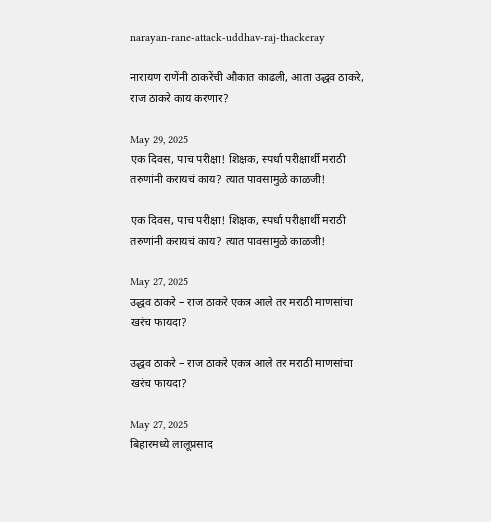narayan-rane-attack-uddhav-raj-thackeray

नारायण राणेंनी ठाकरेंची औकात काढली, आता उद्धव ठाकरे, राज ठाकरे काय करणार?

May 29, 2025
एक दिवस, पाच परीक्षा! शिक्षक, स्पर्धा परीक्षार्थी मराठी तरुणांनी करायचं काय? त्यात पावसामुळे काळजी!

एक दिवस, पाच परीक्षा! शिक्षक, स्पर्धा परीक्षार्थी मराठी तरुणांनी करायचं काय? त्यात पावसामुळे काळजी!

May 27, 2025
उद्धव ठाकरे – राज ठाकरे एकत्र आले तर मराठी माणसांचा खरंच फायदा?

उद्धव ठाकरे – राज ठाकरे एकत्र आले तर मराठी माणसांचा खरंच फायदा?

May 27, 2025
बिहारमध्ये लालूप्रसाद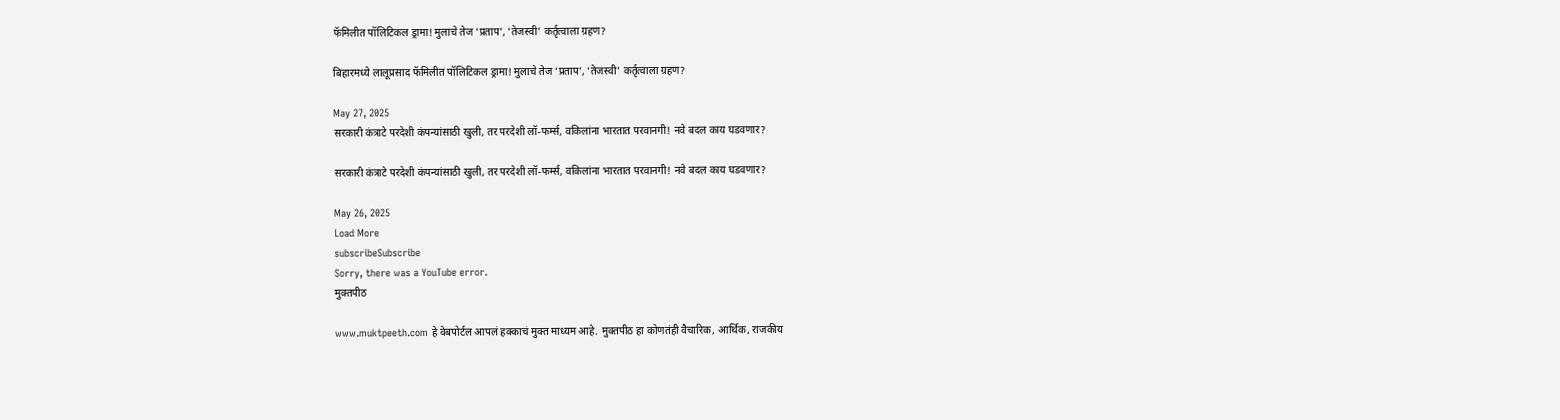फॅमिलीत पॉलिटिकल ड्रामा! मुलाचे तेज ‘प्रताप’, ‘तेजस्वी’ कर्तृत्वाला ग्रहण?

बिहारमध्ये लालूप्रसाद फॅमिलीत पॉलिटिकल ड्रामा! मुलाचे तेज ‘प्रताप’, ‘तेजस्वी’ कर्तृत्वाला ग्रहण?

May 27, 2025
सरकारी कंत्राटे परदेशी कंपन्यांसाठी खुली, तर परदेशी लॉ-फर्म्स, वकिलांना भारतात परवानगी! नवे बदल काय घडवणार?

सरकारी कंत्राटे परदेशी कंपन्यांसाठी खुली, तर परदेशी लॉ-फर्म्स, वकिलांना भारतात परवानगी! नवे बदल काय घडवणार?

May 26, 2025
Load More
subscribeSubscribe
Sorry, there was a YouTube error.
मुक्तपीठ

www.muktpeeth.com हे वेबपोर्टल आपलं हक्काचं मुक्त माध्यम आहे. मुक्तपीठ हा कोणतंही वैचारिक, आर्थिक, राजकीय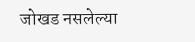जोखड नसलेल्या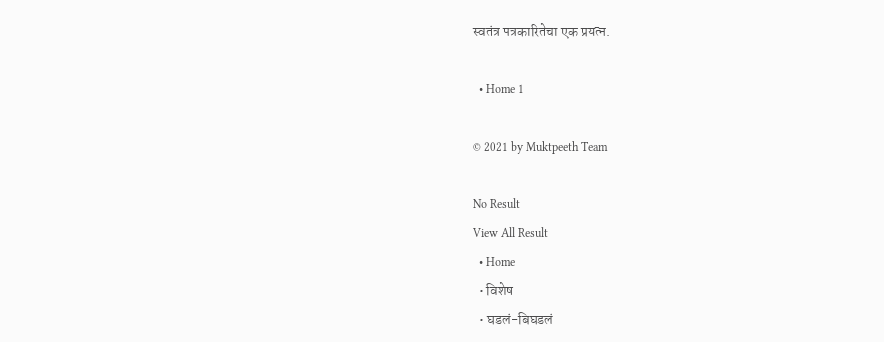स्वतंत्र पत्रकारितेचा एक प्रयत्न.

  • Home 1

© 2021 by Muktpeeth Team

No Result
View All Result
  • Home
  • विशेष
  • घडलं-बिघडलं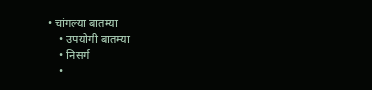• चांगल्या बातम्या
    • उपयोगी बातम्या
    • निसर्ग
    •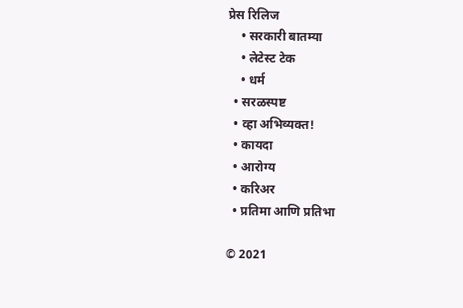प्रेस रिलिज
    • सरकारी बातम्या
    • लेटेस्ट टेक
    • धर्म
  • सरळस्पष्ट
  • व्हा अभिव्यक्त!
  • कायदा
  • आरोग्य
  • करिअर
  • प्रतिमा आणि प्रतिभा

© 2021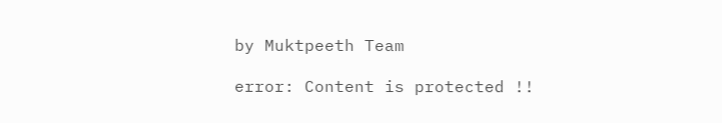by Muktpeeth Team

error: Content is protected !!